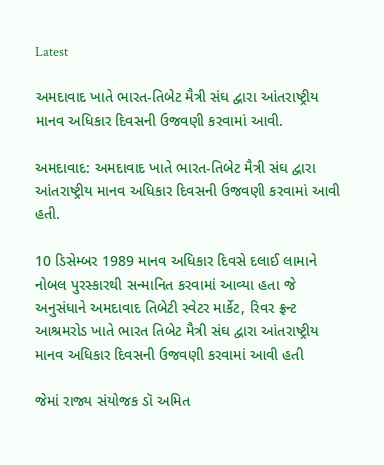Latest

અમદાવાદ ખાતે ભારત-તિબેટ મૈત્રી સંઘ દ્વારા આંતરાષ્ટ્રીય માનવ અધિકાર દિવસની ઉજવણી કરવામાં આવી.

અમદાવાદ: અમદાવાદ ખાતે ભારત-તિબેટ મૈત્રી સંઘ દ્વારા આંતરાષ્ટ્રીય માનવ અધિકાર દિવસની ઉજવણી કરવામાં આવી હતી.

10 ડિસેમ્બર 1989 માનવ અધિકાર દિવસે દલાઈ લામાને નોબલ પુરસ્કારથી સન્માનિત કરવામાં આવ્યા હતા જે અનુસંધાને અમદાવાદ તિબેટી સ્વેટર માર્કેટ, રિવર ફ્રન્ટ આશ્રમરોડ ખાતે ભારત તિબેટ મૈત્રી સંઘ દ્વારા આંતરાષ્ટ્રીય માનવ અધિકાર દિવસની ઉજવણી કરવામાં આવી હતી

જેમાં રાજ્ય સંયોજક ડૉ અમિત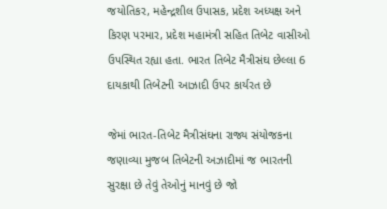જયોતિકર, મહેન્દ્રશીલ ઉપાસક, પ્રદેશ અધ્યક્ષ અને કિરણ પરમાર, પ્રદેશ મહામંત્રી સહિત તિબેટ વાસીઓ ઉપસ્થિત રહ્યા હતા. ભારત તિબેટ મૈત્રીસંઘ છેલ્લા 6 દાયકાથી તિબેટની આઝાદી ઉપર કાર્યરત છે

જેમાં ભારત-તિબેટ મૈત્રીસંઘના રાજ્ય સંયોજકના જણાવ્યા મુજબ તિબેટની અઝાદીમાં જ ભારતની સુરક્ષા છે તેવું તેઓનું માનવું છે જો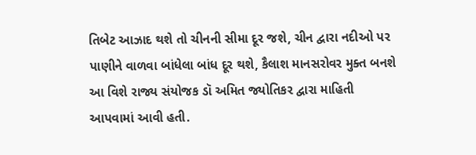તિબેટ આઝાદ થશે તો ચીનની સીમા દૂર જશે, ચીન દ્વારા નદીઓ પર પાણીને વાળવા બાંધેલા બાંધ દૂર થશે, કૈલાશ માનસરોવર મુક્ત બનશે આ વિશે રાજ્ય સંયોજક ડૉ અમિત જ્યોતિકર દ્વારા માહિતી આપવામાં આવી હતી.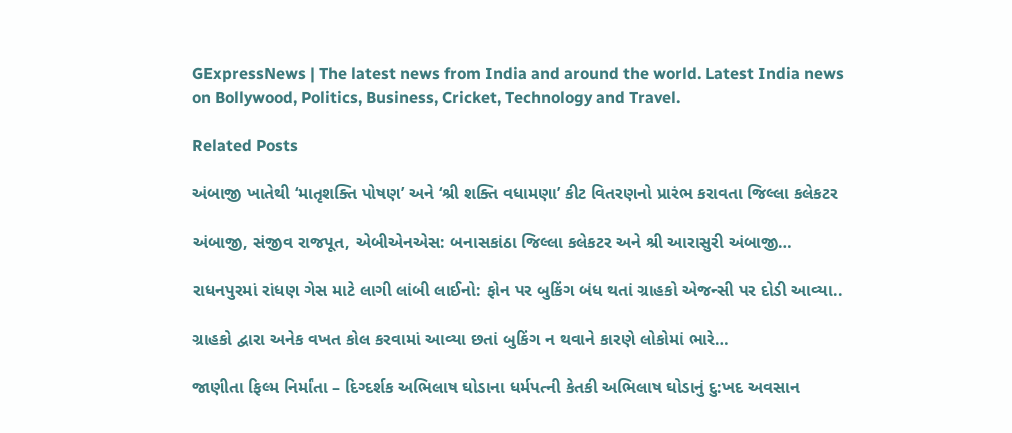GExpressNews | The latest news from India and around the world. Latest India news on Bollywood, Politics, Business, Cricket, Technology and Travel.

Related Posts

અંબાજી ખાતેથી ‘માતૃશક્તિ પોષણ’ અને ‘શ્રી શક્તિ વધામણા’ કીટ વિતરણનો પ્રારંભ કરાવતા જિલ્લા કલેકટર

અંબાજી, સંજીવ રાજપૂત, એબીએનએસ: બનાસકાંઠા જિલ્લા કલેકટર અને શ્રી આરાસુરી અંબાજી…

રાધનપુરમાં રાંધણ ગેસ માટે લાગી લાંબી લાઈનો: ફોન પર બુકિંગ બંધ થતાં ગ્રાહકો એજન્સી પર દોડી આવ્યા..

ગ્રાહકો દ્વારા અનેક વખત કોલ કરવામાં આવ્યા છતાં બુકિંગ ન થવાને કારણે લોકોમાં ભારે…

જાણીતા ફિલ્મ નિર્માંતા – દિગ્દર્શક અભિલાષ ઘોડાના ધર્મપત્ની કેતકી અભિલાષ ઘોડાનું દુ:ખદ અવસાન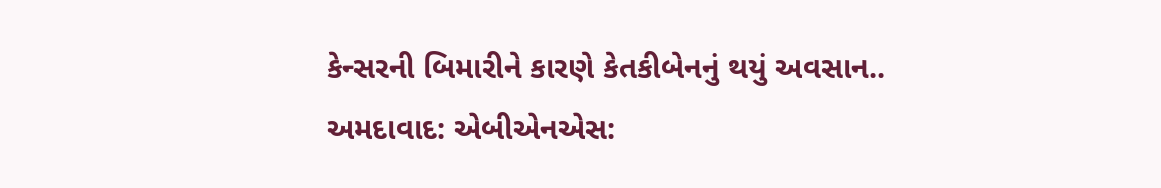કેન્સરની બિમારીને કારણે કેતકીબેનનું થયું અવસાન.. અમદાવાદ: એબીએનએસ: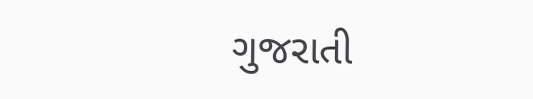ગુજરાતી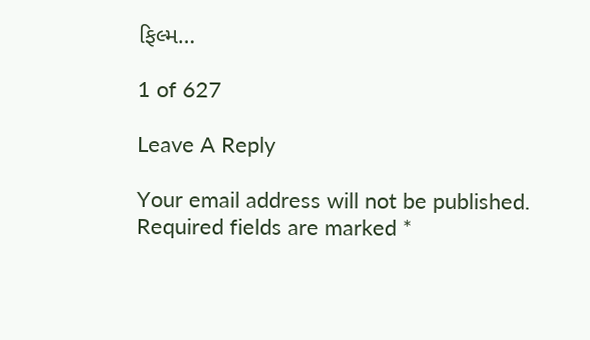ફિલ્મ…

1 of 627

Leave A Reply

Your email address will not be published. Required fields are marked *